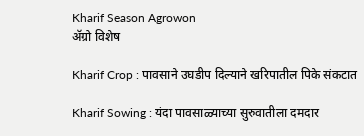Kharif Season Agrowon
ॲग्रो विशेष

Kharif Crop : पावसाने उघडीप दिल्याने खरिपातील पिके संकटात

Kharif Sowing : यंदा पावसाळ्याच्या सुरुवातीला दमदार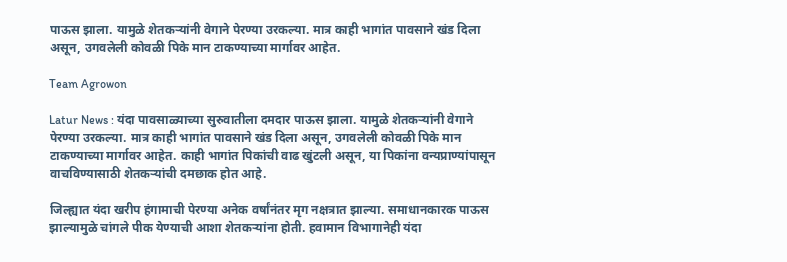पाऊस झाला. यामुळे शेतकऱ्यांनी वेगाने पेरण्या उरकल्या. मात्र काही भागांत पावसाने खंड दिला असून, उगवलेली कोवळी पिके मान टाकण्याच्या मार्गावर आहेत.

Team Agrowon

Latur News : यंदा पावसाळ्याच्या सुरुवातीला दमदार पाऊस झाला. यामुळे शेतकऱ्यांनी वेगाने पेरण्या उरकल्या. मात्र काही भागांत पावसाने खंड दिला असून, उगवलेली कोवळी पिके मान टाकण्याच्या मार्गावर आहेत. काही भागांत पिकांची वाढ खुंटली असून, या पिकांना वन्यप्राण्यांपासून वाचविण्यासाठी शेतकऱ्यांची दमछाक होत आहे.

जिल्ह्यात यंदा खरीप हंगामाची पेरण्या अनेक वर्षांनंतर मृग नक्षत्रात झाल्या. समाधानकारक पाऊस झाल्यामुळे चांगले पीक येण्याची आशा शेतकऱ्यांना होती. हवामान विभागानेही यंदा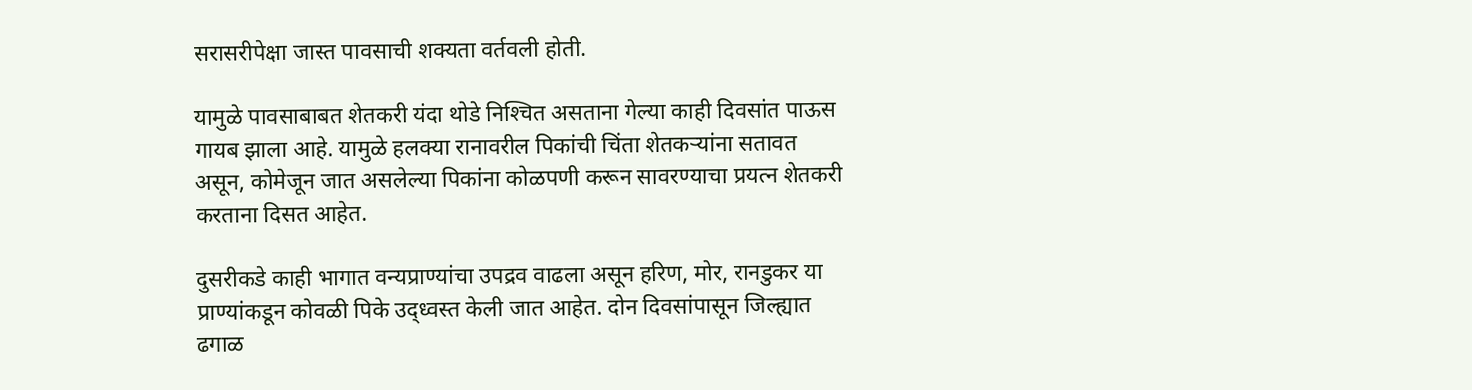सरासरीपेक्षा जास्त पावसाची शक्यता वर्तवली होती.

यामुळे पावसाबाबत शेतकरी यंदा थोडे निश्‍चित असताना गेल्या काही दिवसांत पाऊस गायब झाला आहे. यामुळे हलक्या रानावरील पिकांची चिंता शेतकऱ्यांना सतावत असून, कोमेजून जात असलेल्या पिकांना कोळपणी करून सावरण्याचा प्रयत्न शेतकरी करताना दिसत आहेत.

दुसरीकडे काही भागात वन्यप्राण्यांचा उपद्रव वाढला असून हरिण, मोर, रानडुकर या प्राण्यांकडून कोवळी पिके उद्ध्वस्त केली जात आहेत. दोन दिवसांपासून जिल्ह्यात ढगाळ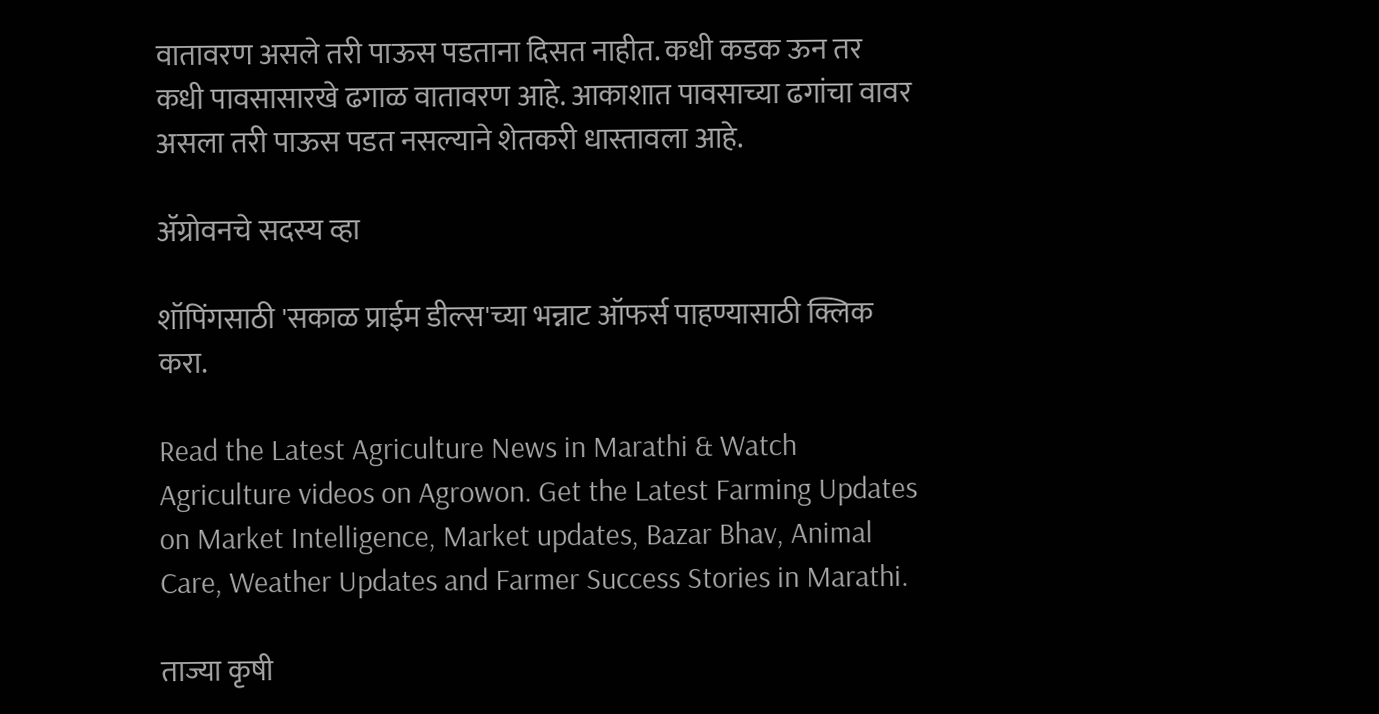वातावरण असले तरी पाऊस पडताना दिसत नाहीत. कधी कडक ऊन तर कधी पावसासारखे ढगाळ वातावरण आहे. आकाशात पावसाच्या ढगांचा वावर असला तरी पाऊस पडत नसल्याने शेतकरी धास्तावला आहे.

ॲग्रोवनचे सदस्य व्हा

शॉपिंगसाठी 'सकाळ प्राईम डील्स'च्या भन्नाट ऑफर्स पाहण्यासाठी क्लिक करा.

Read the Latest Agriculture News in Marathi & Watch Agriculture videos on Agrowon. Get the Latest Farming Updates on Market Intelligence, Market updates, Bazar Bhav, Animal Care, Weather Updates and Farmer Success Stories in Marathi.

ताज्या कृषी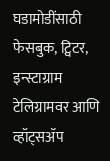घडामोडींसाठी फेसबुक, ट्विटर, इन्स्टाग्राम टेलिग्रामवर आणि व्हॉट्सॲप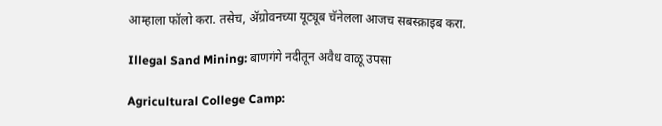आम्हाला फॉलो करा. तसेच, ॲग्रोवनच्या यूट्यूब चॅनेलला आजच सबस्क्राइब करा.

Illegal Sand Mining: बाणगंगे नदीतून अवैध वाळू उपसा

Agricultural College Camp: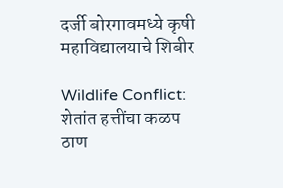दर्जी बोरगावमध्ये कृषी महाविद्यालयाचे शिबीर

Wildlife Conflict: शेतांत हत्तींचा कळप ठाण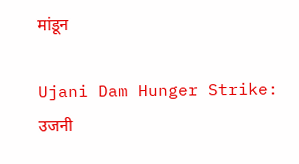मांडून

Ujani Dam Hunger Strike: उजनी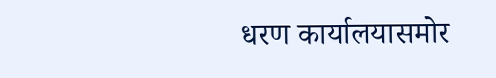धरण कार्यालयासमोर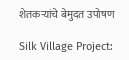शेतकऱ्यांचे बेमुदत उपोषण

Silk Village Project: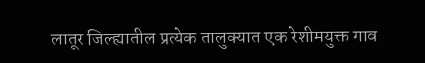लातूर जिल्ह्यातील प्रत्येक तालुक्यात एक रेशीमयुक्त गाव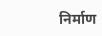निर्माण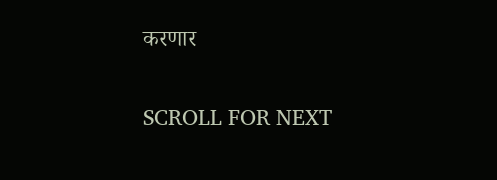करणार

SCROLL FOR NEXT